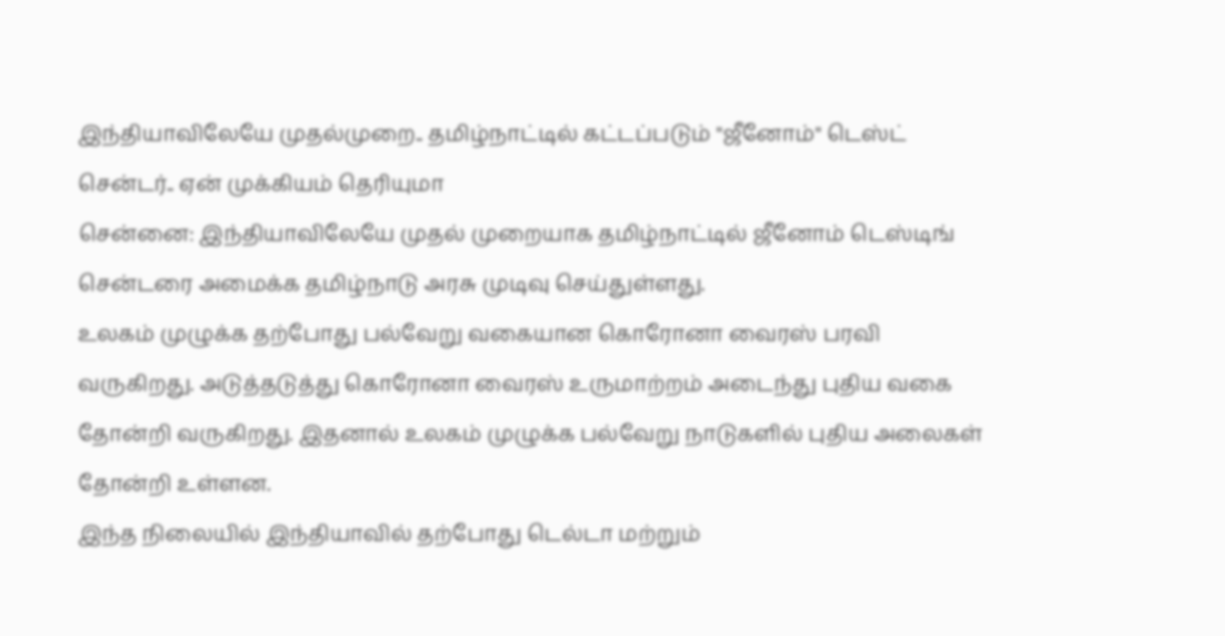இந்தியாவிலேயே முதல்முறை.. தமிழ்நாட்டில் கட்டப்படும் "ஜீனோம்" டெஸ்ட் சென்டர்.. ஏன் முக்கியம் தெரியுமா
சென்னை: இந்தியாவிலேயே முதல் முறையாக தமிழ்நாட்டில் ஜீனோம் டெஸ்டிங் சென்டரை அமைக்க தமிழ்நாடு அரசு முடிவு செய்துள்ளது.
உலகம் முழுக்க தற்போது பல்வேறு வகையான கொரோனா வைரஸ் பரவி வருகிறது. அடுத்தடுத்து கொரோனா வைரஸ் உருமாற்றம் அடைந்து புதிய வகை தோன்றி வருகிறது. இதனால் உலகம் முழுக்க பல்வேறு நாடுகளில் புதிய அலைகள் தோன்றி உள்ளன.
இந்த நிலையில் இந்தியாவில் தற்போது டெல்டா மற்றும்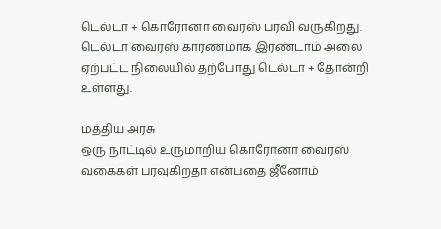டெல்டா + கொரோனா வைரஸ் பரவி வருகிறது. டெல்டா வைரஸ் காரணமாக இரண்டாம் அலை ஏற்பட்ட நிலையில் தற்போது டெல்டா + தோன்றி உள்ளது.

மத்திய அரசு
ஒரு நாட்டில் உருமாறிய கொரோனா வைரஸ் வகைகள் பரவுகிறதா என்பதை ஜீனோம்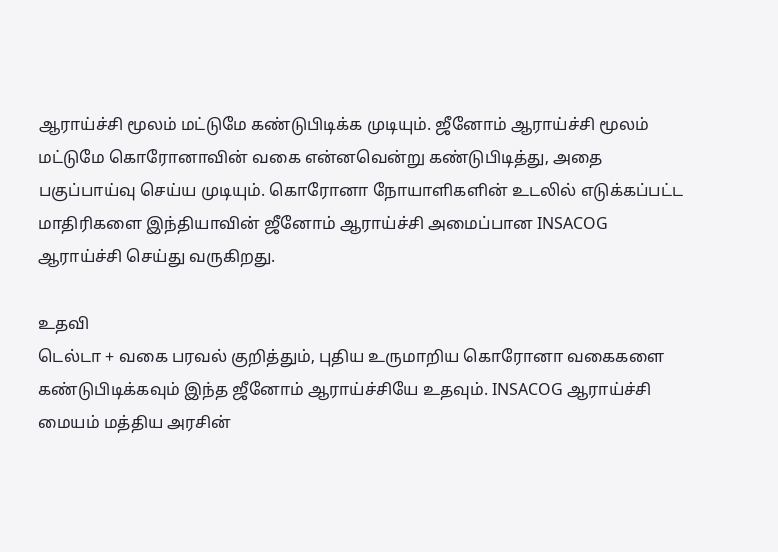ஆராய்ச்சி மூலம் மட்டுமே கண்டுபிடிக்க முடியும். ஜீனோம் ஆராய்ச்சி மூலம் மட்டுமே கொரோனாவின் வகை என்னவென்று கண்டுபிடித்து, அதை பகுப்பாய்வு செய்ய முடியும். கொரோனா நோயாளிகளின் உடலில் எடுக்கப்பட்ட மாதிரிகளை இந்தியாவின் ஜீனோம் ஆராய்ச்சி அமைப்பான INSACOG ஆராய்ச்சி செய்து வருகிறது.

உதவி
டெல்டா + வகை பரவல் குறித்தும், புதிய உருமாறிய கொரோனா வகைகளை கண்டுபிடிக்கவும் இந்த ஜீனோம் ஆராய்ச்சியே உதவும். INSACOG ஆராய்ச்சி மையம் மத்திய அரசின்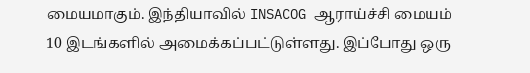மையமாகும். இந்தியாவில் INSACOG ஆராய்ச்சி மையம் 10 இடங்களில் அமைக்கப்பட்டுள்ளது. இப்போது ஒரு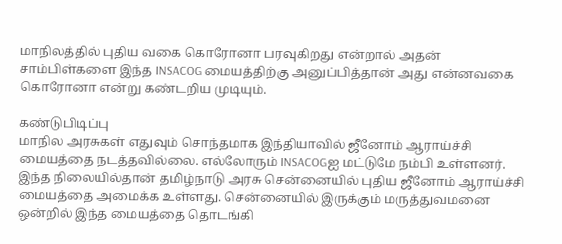மாநிலத்தில் புதிய வகை கொரோனா பரவுகிறது என்றால் அதன் சாம்பிள்களை இந்த INSACOG மையத்திற்கு அனுப்பித்தான் அது என்னவகை கொரோனா என்று கண்டறிய முடியும்.

கண்டுபிடிப்பு
மாநில அரசுகள் எதுவும் சொந்தமாக இந்தியாவில் ஜீனோம் ஆராய்ச்சி மையத்தை நடத்தவில்லை. எல்லோரும் INSACOGஐ மட்டுமே நம்பி உள்ளனர். இந்த நிலையில்தான் தமிழ்நாடு அரசு சென்னையில் புதிய ஜீனோம் ஆராய்ச்சி மையத்தை அமைக்க உள்ளது. சென்னையில் இருக்கும் மருத்துவமனை ஒன்றில் இந்த மையத்தை தொடங்கி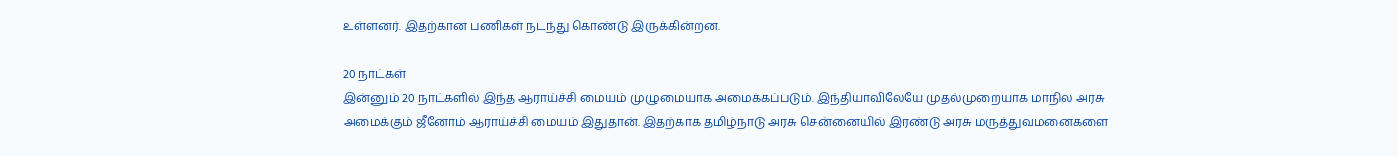உள்ளனர். இதற்கான பணிகள் நடந்து கொண்டு இருக்கின்றன.

20 நாட்கள்
இன்னும் 20 நாட்களில் இந்த ஆராய்ச்சி மையம் முழுமையாக அமைக்கப்படும். இந்தியாவிலேயே முதல்முறையாக மாநில அரசு அமைக்கும் ஜீனோம் ஆராய்ச்சி மையம் இதுதான். இதற்காக தமிழ்நாடு அரசு சென்னையில் இரண்டு அரசு மருத்துவமனைகளை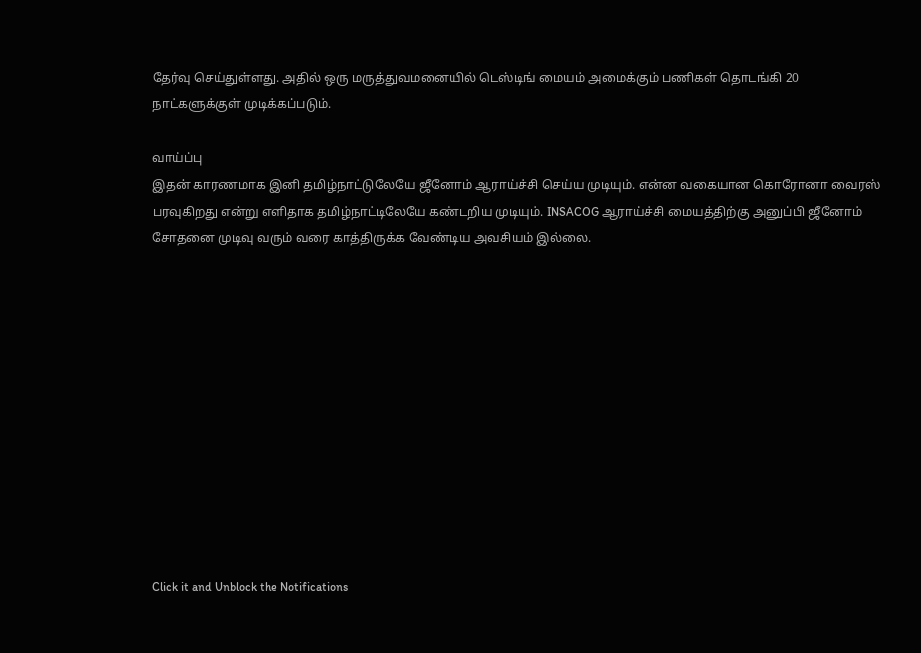தேர்வு செய்துள்ளது. அதில் ஒரு மருத்துவமனையில் டெஸ்டிங் மையம் அமைக்கும் பணிகள் தொடங்கி 20 நாட்களுக்குள் முடிக்கப்படும்.

வாய்ப்பு
இதன் காரணமாக இனி தமிழ்நாட்டுலேயே ஜீனோம் ஆராய்ச்சி செய்ய முடியும். என்ன வகையான கொரோனா வைரஸ் பரவுகிறது என்று எளிதாக தமிழ்நாட்டிலேயே கண்டறிய முடியும். INSACOG ஆராய்ச்சி மையத்திற்கு அனுப்பி ஜீனோம் சோதனை முடிவு வரும் வரை காத்திருக்க வேண்டிய அவசியம் இல்லை.












Click it and Unblock the Notifications